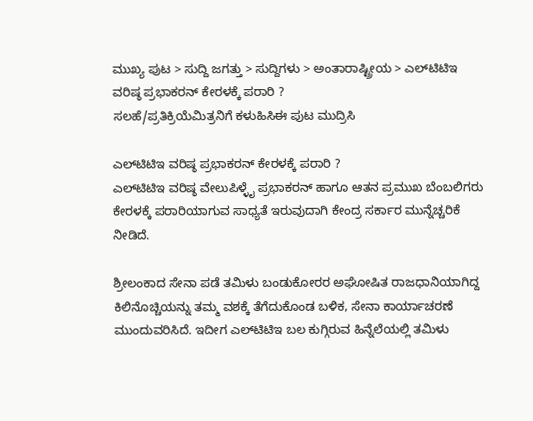ಮುಖ್ಯ ಪುಟ > ಸುದ್ದಿ ಜಗತ್ತು > ಸುದ್ದಿಗಳು > ಅಂತಾರಾಷ್ಟ್ರೀಯ > ಎಲ್‌‌ಟಿಟಿಇ ವರಿಷ್ಠ ಪ್ರಭಾಕರನ್ ಕೇರಳಕ್ಕೆ ಪರಾರಿ ?
ಸಲಹೆ/ಪ್ರತಿಕ್ರಿಯೆಮಿತ್ರನಿಗೆ ಕಳುಹಿಸಿಈ ಪುಟ ಮುದ್ರಿಸಿ

ಎಲ್‌‌ಟಿಟಿಇ ವರಿಷ್ಠ ಪ್ರಭಾಕರನ್ ಕೇರಳಕ್ಕೆ ಪರಾರಿ ?
ಎಲ್‌ಟಿಟಿಇ ವರಿಷ್ಠ ವೇಲುಪಿಳ್ಳೈ ಪ್ರಭಾಕರನ್ ಹಾಗೂ ಆತನ ಪ್ರಮುಖ ಬೆಂಬಲಿಗರು ಕೇರಳಕ್ಕೆ ಪರಾರಿಯಾಗುವ ಸಾಧ್ಯತೆ ಇರುವುದಾಗಿ ಕೇಂದ್ರ ಸರ್ಕಾರ ಮುನ್ನೆಚ್ಚರಿಕೆ ನೀಡಿದೆ.

ಶ್ರೀಲಂಕಾದ ಸೇನಾ ಪಡೆ ತಮಿಳು ಬಂಡುಕೋರರ ಅಘೋಷಿತ ರಾಜಧಾನಿಯಾಗಿದ್ದ ಕಿಲಿನೊಚ್ಚಿಯನ್ನು ತಮ್ಮ ವಶಕ್ಕೆ ತೆಗೆದುಕೊಂಡ ಬಳಿಕ, ಸೇನಾ ಕಾರ್ಯಾಚರಣೆ ಮುಂದುವರಿಸಿದೆ. ಇದೀಗ ಎಲ್‌ಟಿಟಿಇ ಬಲ ಕುಗ್ಗಿರುವ ಹಿನ್ನೆಲೆಯಲ್ಲಿ ತಮಿಳು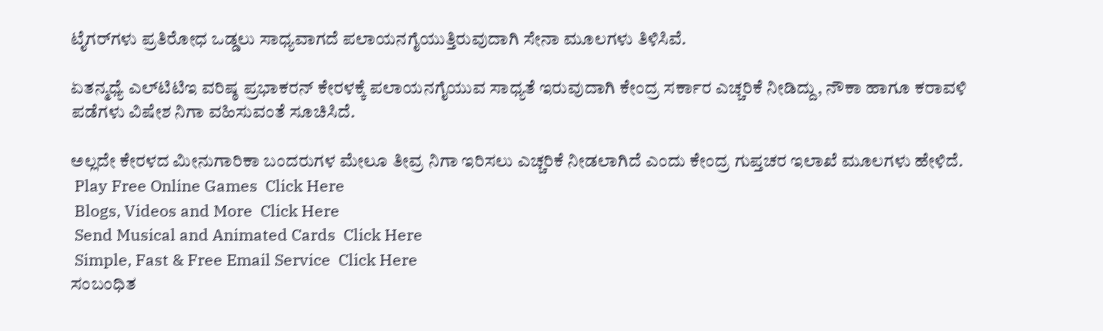ಟೈಗರ್‌ಗಳು ಪ್ರತಿರೋಧ ಒಡ್ಡಲು ಸಾಧ್ಯವಾಗದೆ ಪಲಾಯನಗೈಯುತ್ತಿರುವುದಾಗಿ ಸೇನಾ ಮೂಲಗಳು ತಿಳಿಸಿವೆ.

ಏತನ್ಮಧ್ಯೆ ಎಲ್‌ಟಿಟಿಇ ವರಿಷ್ಠ ಪ್ರಭಾಕರನ್ ಕೇರಳಕ್ಕೆ ಪಲಾಯನಗೈಯುವ ಸಾಧ್ಯತೆ ಇರುವುದಾಗಿ ಕೇಂದ್ರ ಸರ್ಕಾರ ಎಚ್ಚರಿಕೆ ನೀಡಿದ್ದು, ನೌಕಾ ಹಾಗೂ ಕರಾವಳಿ ಪಡೆಗಳು ವಿಷೇಶ ನಿಗಾ ವಹಿಸುವಂತೆ ಸೂಚಿಸಿದೆ.

ಅಲ್ಲದೇ ಕೇರಳದ ಮೀನುಗಾರಿಕಾ ಬಂದರುಗಳ ಮೇಲೂ ತೀವ್ರ ನಿಗಾ ಇರಿಸಲು ಎಚ್ಚರಿಕೆ ನೀಡಲಾಗಿದೆ ಎಂದು ಕೇಂದ್ರ ಗುಪ್ತಚರ ಇಲಾಖೆ ಮೂಲಗಳು ಹೇಳಿದೆ.
 Play Free Online Games  Click Here
 Blogs, Videos and More  Click Here
 Send Musical and Animated Cards  Click Here
 Simple, Fast & Free Email Service  Click Here
ಸಂಬಂಧಿತ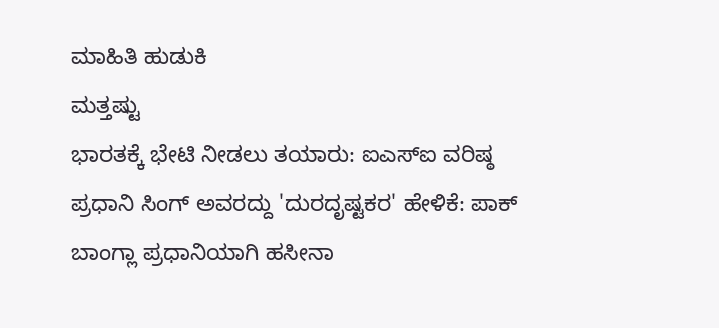ಮಾಹಿತಿ ಹುಡುಕಿ
ಮತ್ತಷ್ಟು
ಭಾರತಕ್ಕೆ ಭೇಟಿ ನೀಡಲು ತಯಾರು: ಐಎಸ್‌ಐ ವರಿಷ್ಠ
ಪ್ರಧಾನಿ ಸಿಂಗ್ ಅವರದ್ದು 'ದುರದೃಷ್ಟಕರ' ಹೇಳಿಕೆ: ಪಾಕ್
ಬಾಂಗ್ಲಾ ಪ್ರಧಾನಿಯಾಗಿ ಹಸೀನಾ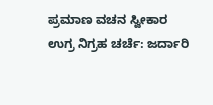ಪ್ರಮಾಣ ವಚನ ಸ್ವೀಕಾರ
ಉಗ್ರ ನಿಗ್ರಹ ಚರ್ಚೆ: ಜರ್ದಾರಿ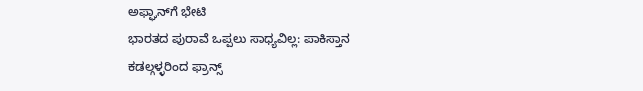ಅಫ್ಘಾನ್‌‌ಗೆ ಭೇಟಿ
ಭಾರತದ ಪುರಾವೆ ಒಪ್ಪಲು ಸಾಧ್ಯವಿಲ್ಲ: ಪಾಕಿಸ್ತಾನ
ಕಡಲ್ಗಳ್ಳರಿಂದ ಫ್ರಾನ್ಸ್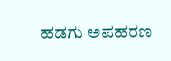ಹಡಗು ಅಪಹರಣ